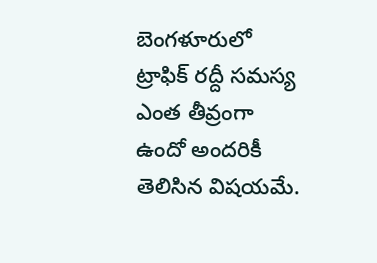బెంగళూరులో ట్రాఫిక్ రద్దీ సమస్య ఎంత తీవ్రంగా ఉందో అందరికీ తెలిసిన విషయమే.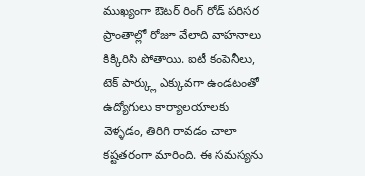ముఖ్యంగా ఔటర్ రింగ్ రోడ్ పరిసర ప్రాంతాల్లో రోజూ వేలాది వాహనాలు కిక్కిరిసి పోతాయి. ఐటీ కంపెనీలు, టెక్ పార్క్లు ఎక్కువగా ఉండటంతో ఉద్యోగులు కార్యాలయాలకు వెళ్ళడం, తిరిగి రావడం చాలా కష్టతరంగా మారింది. ఈ సమస్యను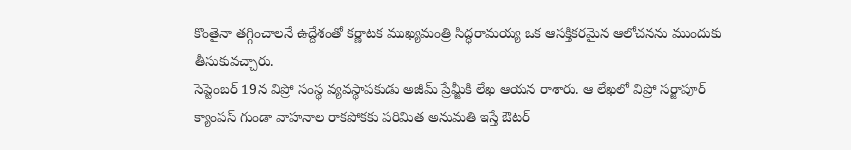కొంతైనా తగ్గించాలనే ఉద్దేశంతో కర్ణాటక ముఖ్యమంత్రి సిద్ధరామయ్య ఒక ఆసక్తికరమైన ఆలోచనను ముందుకు తీసుకువచ్చారు.
సెప్టెంబర్ 19న విప్రో సంస్థ వ్యవస్థాపకుడు అజీమ్ ప్రేమ్జీకి లేఖ ఆయన రాశారు. ఆ లేఖలో విప్రో సర్జాపూర్ క్యాంపస్ గుండా వాహనాల రాకపోకకు పరిమిత అనుమతి ఇస్తే ఔటర్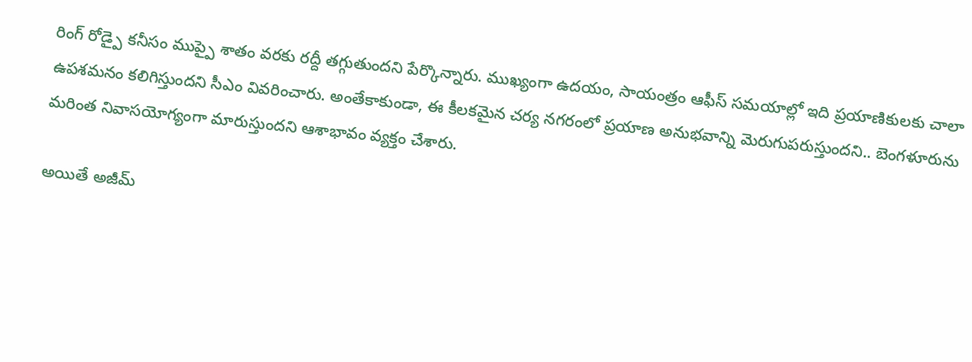రింగ్ రోడ్పై కనీసం ముప్పై శాతం వరకు రద్దీ తగ్గుతుందని పేర్కొన్నారు. ముఖ్యంగా ఉదయం, సాయంత్రం ఆఫీస్ సమయాల్లో ఇది ప్రయాణికులకు చాలా ఉపశమనం కలిగిస్తుందని సీఎం వివరించారు. అంతేకాకుండా, ఈ కీలకమైన చర్య నగరంలో ప్రయాణ అనుభవాన్ని మెరుగుపరుస్తుందని.. బెంగళూరును మరింత నివాసయోగ్యంగా మారుస్తుందని ఆశాభావం వ్యక్తం చేశారు.

అయితే అజీమ్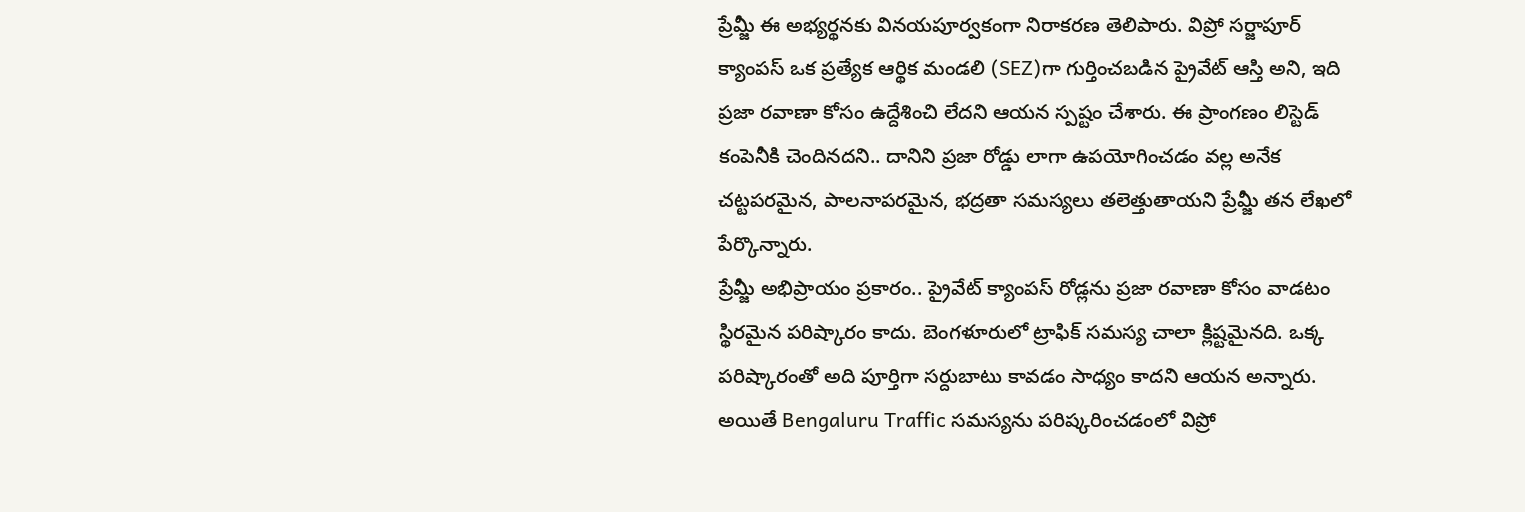ప్రేమ్జీ ఈ అభ్యర్థనకు వినయపూర్వకంగా నిరాకరణ తెలిపారు. విప్రో సర్జాపూర్ క్యాంపస్ ఒక ప్రత్యేక ఆర్థిక మండలి (SEZ)గా గుర్తించబడిన ప్రైవేట్ ఆస్తి అని, ఇది ప్రజా రవాణా కోసం ఉద్దేశించి లేదని ఆయన స్పష్టం చేశారు. ఈ ప్రాంగణం లిస్టెడ్ కంపెనీకి చెందినదని.. దానిని ప్రజా రోడ్డు లాగా ఉపయోగించడం వల్ల అనేక చట్టపరమైన, పాలనాపరమైన, భద్రతా సమస్యలు తలెత్తుతాయని ప్రేమ్జీ తన లేఖలో పేర్కొన్నారు.
ప్రేమ్జీ అభిప్రాయం ప్రకారం.. ప్రైవేట్ క్యాంపస్ రోడ్లను ప్రజా రవాణా కోసం వాడటం స్థిరమైన పరిష్కారం కాదు. బెంగళూరులో ట్రాఫిక్ సమస్య చాలా క్లిష్టమైనది. ఒక్క పరిష్కారంతో అది పూర్తిగా సర్దుబాటు కావడం సాధ్యం కాదని ఆయన అన్నారు. అయితే Bengaluru Traffic సమస్యను పరిష్కరించడంలో విప్రో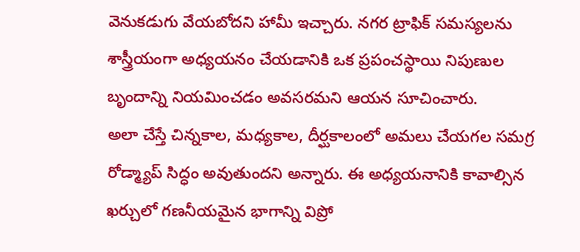వెనుకడుగు వేయబోదని హామీ ఇచ్చారు. నగర ట్రాఫిక్ సమస్యలను శాస్త్రీయంగా అధ్యయనం చేయడానికి ఒక ప్రపంచస్థాయి నిపుణుల బృందాన్ని నియమించడం అవసరమని ఆయన సూచించారు.
అలా చేస్తే చిన్నకాల, మధ్యకాల, దీర్ఘకాలంలో అమలు చేయగల సమగ్ర రోడ్మ్యాప్ సిద్ధం అవుతుందని అన్నారు. ఈ అధ్యయనానికి కావాల్సిన ఖర్చులో గణనీయమైన భాగాన్ని విప్రో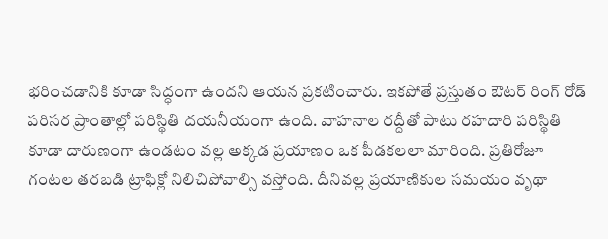భరించడానికి కూడా సిద్ధంగా ఉందని ఆయన ప్రకటించారు. ఇకపోతే ప్రస్తుతం ఔటర్ రింగ్ రోడ్ పరిసర ప్రాంతాల్లో పరిస్థితి దయనీయంగా ఉంది. వాహనాల రద్దీతో పాటు రహదారి పరిస్థితి కూడా దారుణంగా ఉండటం వల్ల అక్కడ ప్రయాణం ఒక పీడకలలా మారింది. ప్రతిరోజూ గంటల తరబడి ట్రాఫిక్లో నిలిచిపోవాల్సి వస్తోంది. దీనివల్ల ప్రయాణికుల సమయం వృథా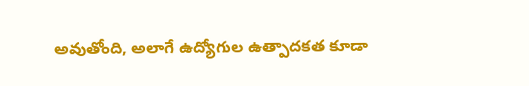అవుతోంది, అలాగే ఉద్యోగుల ఉత్పాదకత కూడా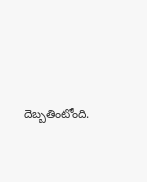దెబ్బతింటోంది.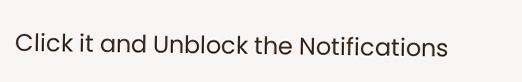Click it and Unblock the Notifications